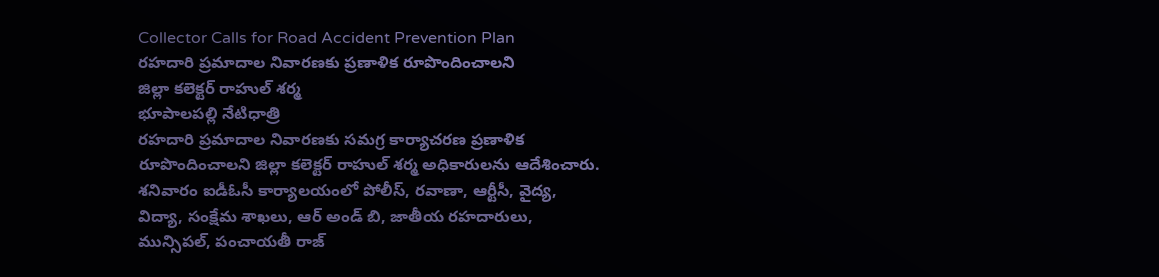Collector Calls for Road Accident Prevention Plan
రహదారి ప్రమాదాల నివారణకు ప్రణాళిక రూపొందించాలని
జిల్లా కలెక్టర్ రాహుల్ శర్మ
భూపాలపల్లి నేటిధాత్రి
రహదారి ప్రమాదాల నివారణకు సమగ్ర కార్యాచరణ ప్రణాళిక రూపొందించాలని జిల్లా కలెక్టర్ రాహుల్ శర్మ అధికారులను ఆదేశించారు.
శనివారం ఐడీఓసీ కార్యాలయంలో పోలీస్, రవాణా, ఆర్టీసీ, వైద్య, విద్యా, సంక్షేమ శాఖలు, ఆర్ అండ్ బి, జాతీయ రహదారులు, మున్సిపల్, పంచాయతీ రాజ్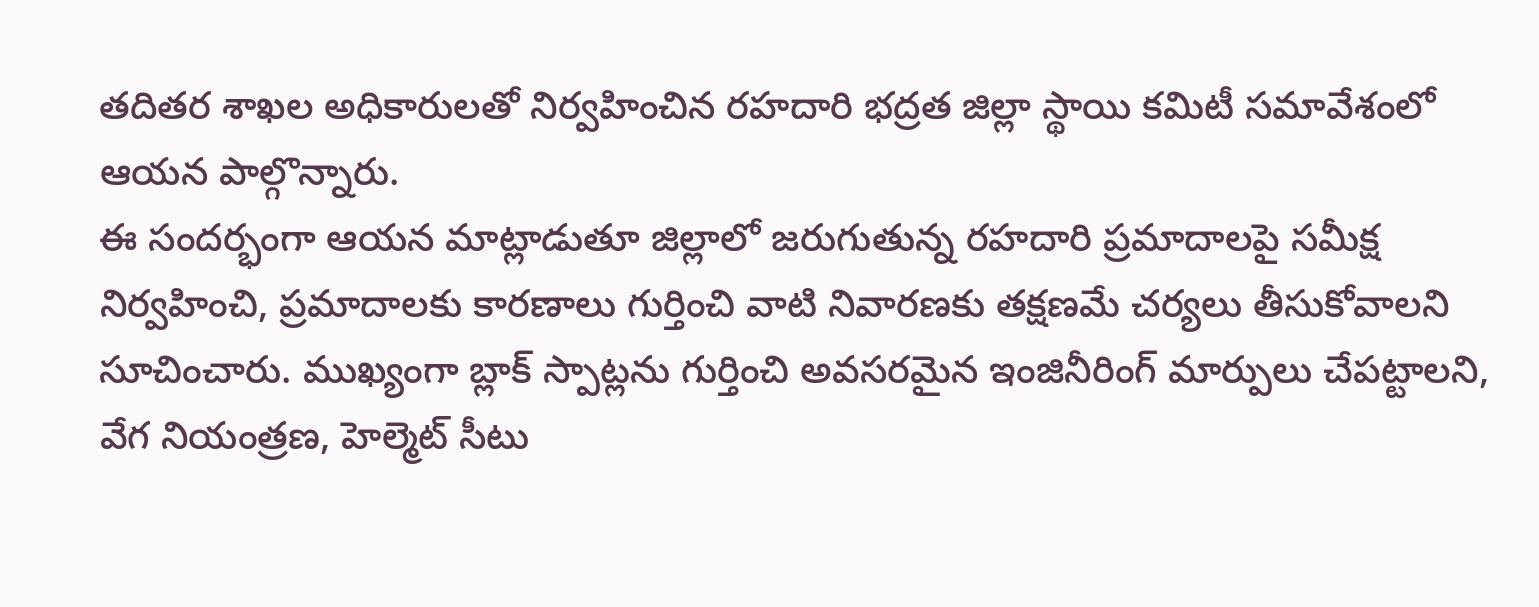తదితర శాఖల అధికారులతో నిర్వహించిన రహదారి భద్రత జిల్లా స్థాయి కమిటీ సమావేశంలో ఆయన పాల్గొన్నారు.
ఈ సందర్భంగా ఆయన మాట్లాడుతూ జిల్లాలో జరుగుతున్న రహదారి ప్రమాదాలపై సమీక్ష నిర్వహించి, ప్రమాదాలకు కారణాలు గుర్తించి వాటి నివారణకు తక్షణమే చర్యలు తీసుకోవాలని సూచించారు. ముఖ్యంగా బ్లాక్ స్పాట్లను గుర్తించి అవసరమైన ఇంజినీరింగ్ మార్పులు చేపట్టాలని, వేగ నియంత్రణ, హెల్మెట్ సీటు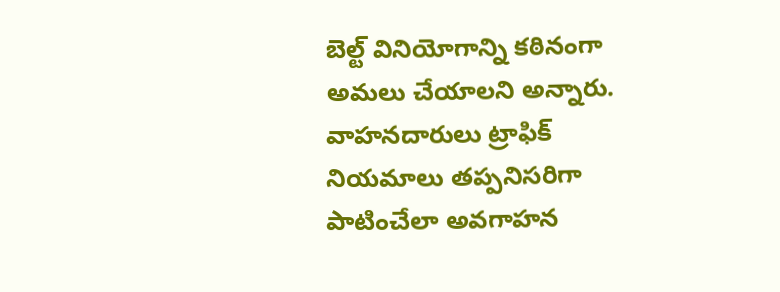బెల్ట్ వినియోగాన్ని కఠినంగా అమలు చేయాలని అన్నారు. వాహనదారులు ట్రాఫిక్ నియమాలు తప్పనిసరిగా పాటించేలా అవగాహన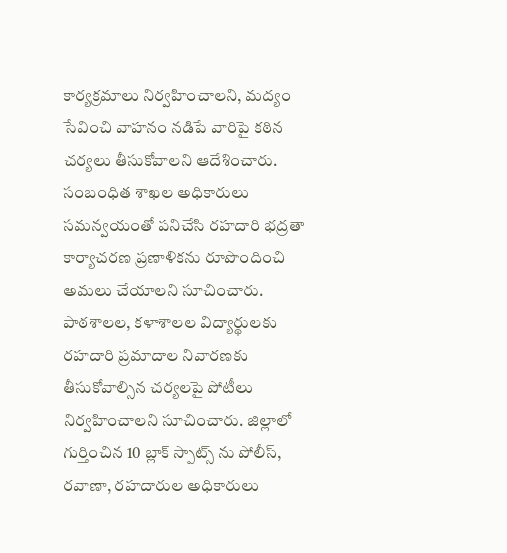కార్యక్రమాలు నిర్వహించాలని, మద్యం సేవించి వాహనం నడిపే వారిపై కఠిన చర్యలు తీసుకోవాలని ఆదేశించారు. సంబంధిత శాఖల అధికారులు సమన్వయంతో పనిచేసి రహదారి భద్రతా కార్యాచరణ ప్రణాళికను రూపొందించి అమలు చేయాలని సూచించారు.
పాఠశాలల, కళాశాలల విద్యార్థులకు రహదారి ప్రమాదాల నివారణకు తీసుకోవాల్సిన చర్యలపై పోటీలు నిర్వహించాలని సూచించారు. జిల్లాలో గుర్తించిన 10 బ్లాక్ స్పాట్స్ ను పోలీస్, రవాణా, రహదారుల అధికారులు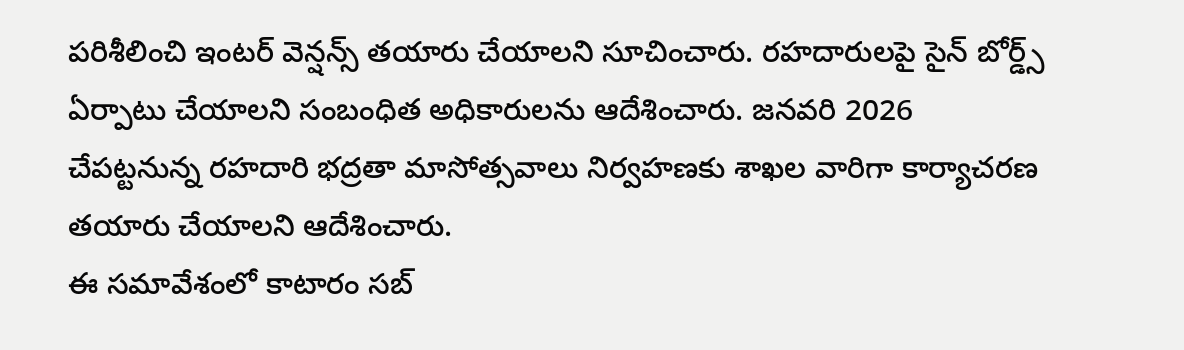పరిశీలించి ఇంటర్ వెన్షన్స్ తయారు చేయాలని సూచించారు. రహదారులపై సైన్ బోర్డ్స్ ఏర్పాటు చేయాలని సంబంధిత అధికారులను ఆదేశించారు. జనవరి 2026 చేపట్టనున్న రహదారి భద్రతా మాసోత్సవాలు నిర్వహణకు శాఖల వారిగా కార్యాచరణ తయారు చేయాలని ఆదేశించారు.
ఈ సమావేశంలో కాటారం సబ్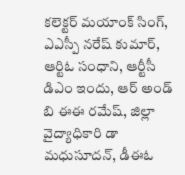కలెక్టర్ మయాంక్ సింగ్,
ఎఎస్పీ నరేష్ కుమార్, ఆర్టిఓ సంధాని, ఆర్టీసీ డిఎం ఇందు, ఆర్ అండ్ బి ఈఈ రమేష్, జిల్లా వైద్యాధికారి డా మధుసూదన్, డీఈఓ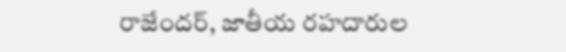రాజేందర్, జాతీయ రహదారుల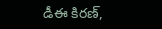డీఈ కిరణ్,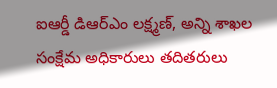ఐఆర్డీ డిఆర్ఎం లక్ష్మణ్, అన్ని శాఖల
సంక్షేమ అధికారులు తదితరులు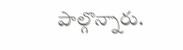పాల్గొన్నారు.